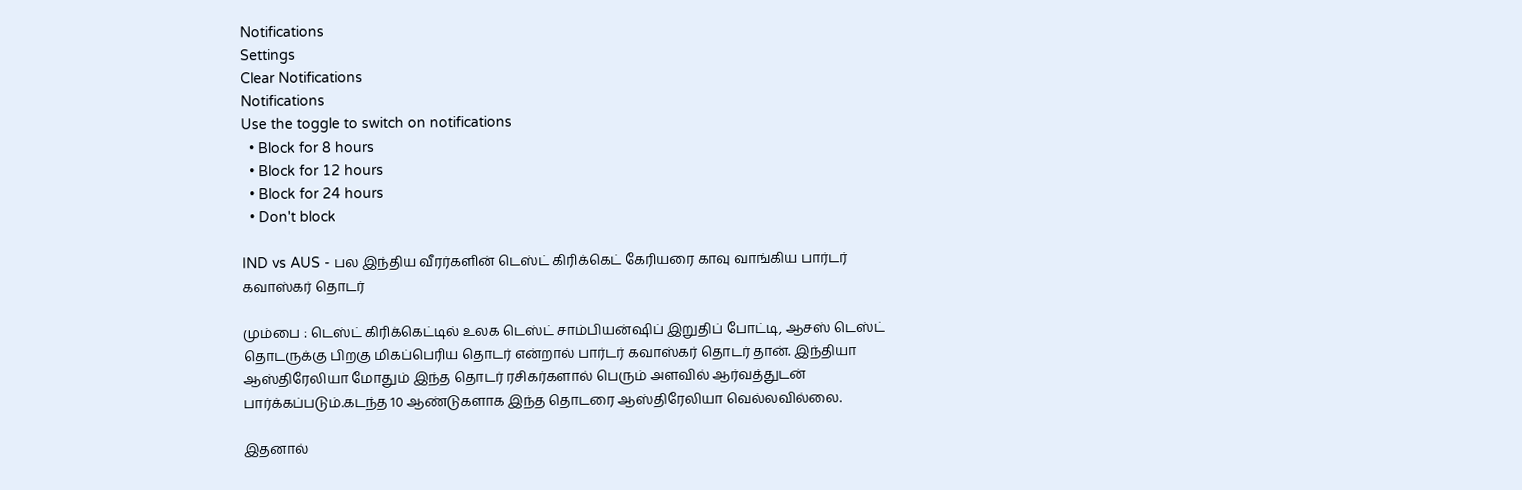Notifications
Settings
Clear Notifications
Notifications
Use the toggle to switch on notifications
  • Block for 8 hours
  • Block for 12 hours
  • Block for 24 hours
  • Don't block

IND vs AUS - பல இந்திய வீரர்களின் டெஸ்ட் கிரிக்கெட் கேரியரை காவு வாங்கிய பார்டர் கவாஸ்கர் தொடர்

மும்பை : டெஸ்ட் கிரிக்கெட்டில் உலக டெஸ்ட் சாம்பியன்ஷிப் இறுதிப் போட்டி, ஆசஸ் டெஸ்ட் தொடருக்கு பிறகு மிகப்பெரிய தொடர் என்றால் பார்டர் கவாஸ்கர் தொடர் தான். இந்தியா ஆஸ்திரேலியா மோதும் இந்த தொடர் ரசிகர்களால் பெரும் அளவில் ஆர்வத்துடன் பார்க்கப்படும்.கடந்த 10 ஆண்டுகளாக இந்த தொடரை ஆஸ்திரேலியா வெல்லவில்லை.

இதனால்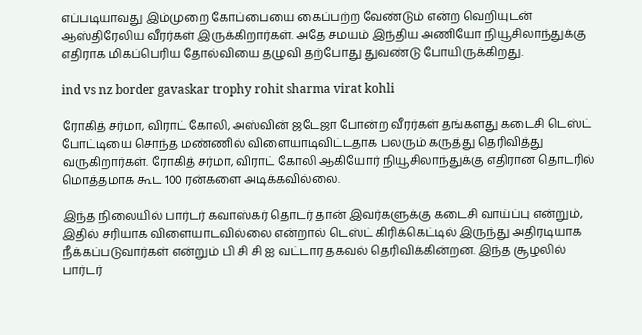எப்படியாவது இம்முறை கோப்பையை கைப்பற்ற வேண்டும் என்ற வெறியுடன் ஆஸ்திரேலிய வீரர்கள் இருக்கிறார்கள். அதே சமயம் இந்திய அணியோ நியூசிலாந்துக்கு எதிராக மிகப்பெரிய தோல்வியை தழுவி தற்போது துவண்டு போயிருக்கிறது.

ind vs nz border gavaskar trophy rohit sharma virat kohli

ரோகித் சர்மா, விராட் கோலி, அஸ்வின் ஜடேஜா போன்ற வீரர்கள் தங்களது கடைசி டெஸ்ட் போட்டியை சொந்த மண்ணில் விளையாடிவிட்டதாக பலரும் கருத்து தெரிவித்து வருகிறார்கள். ரோகித் சர்மா, விராட் கோலி ஆகியோர் நியூசிலாந்துக்கு எதிரான தொடரில் மொத்தமாக கூட 100 ரன்களை அடிக்கவில்லை.

இந்த நிலையில் பார்டர் கவாஸ்கர் தொடர் தான் இவர்களுக்கு கடைசி வாய்ப்பு என்றும், இதில் சரியாக விளையாடவில்லை என்றால் டெஸ்ட் கிரிக்கெட்டில் இருந்து அதிரடியாக நீக்கப்படுவார்கள் என்றும் பி சி சி ஐ வட்டார தகவல் தெரிவிக்கின்றன. இந்த சூழலில் பார்டர்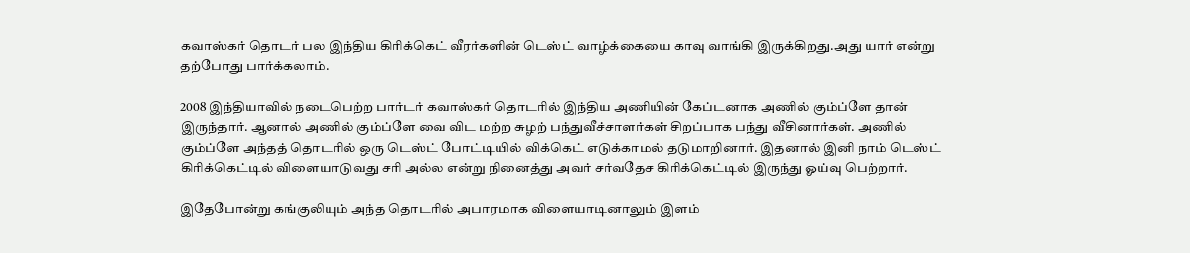கவாஸ்கர் தொடர் பல இந்திய கிரிக்கெட் வீரர்களின் டெஸ்ட் வாழ்க்கையை காவு வாங்கி இருக்கிறது.அது யார் என்று தற்போது பார்க்கலாம்.

2008 இந்தியாவில் நடைபெற்ற பார்டர் கவாஸ்கர் தொடரில் இந்திய அணியின் கேப்டனாக அணில் கும்ப்ளே தான் இருந்தார். ஆனால் அணில் கும்ப்ளே வை விட மற்ற சுழற் பந்துவீச்சாளர்கள் சிறப்பாக பந்து வீசினார்கள். அணில் கும்ப்ளே அந்தத் தொடரில் ஒரு டெஸ்ட் போட்டியில் விக்கெட் எடுக்காமல் தடுமாறினார். இதனால் இனி நாம் டெஸ்ட் கிரிக்கெட்டில் விளையாடுவது சரி அல்ல என்று நினைத்து அவர் சர்வதேச கிரிக்கெட்டில் இருந்து ஓய்வு பெற்றார்.

இதேபோன்று கங்குலியும் அந்த தொடரில் அபாரமாக விளையாடினாலும் இளம்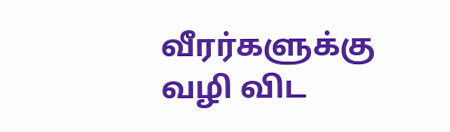வீரர்களுக்கு வழி விட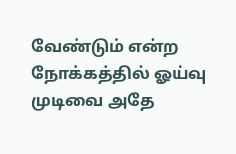வேண்டும் என்ற நோக்கத்தில் ஓய்வு முடிவை அதே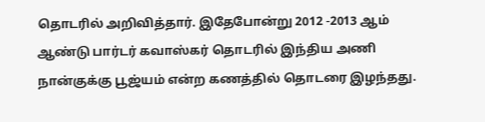தொடரில் அறிவித்தார். இதேபோன்று 2012 -2013 ஆம் ஆண்டு பார்டர் கவாஸ்கர் தொடரில் இந்திய அணி நான்குக்கு பூஜ்யம் என்ற கணத்தில் தொடரை இழந்தது.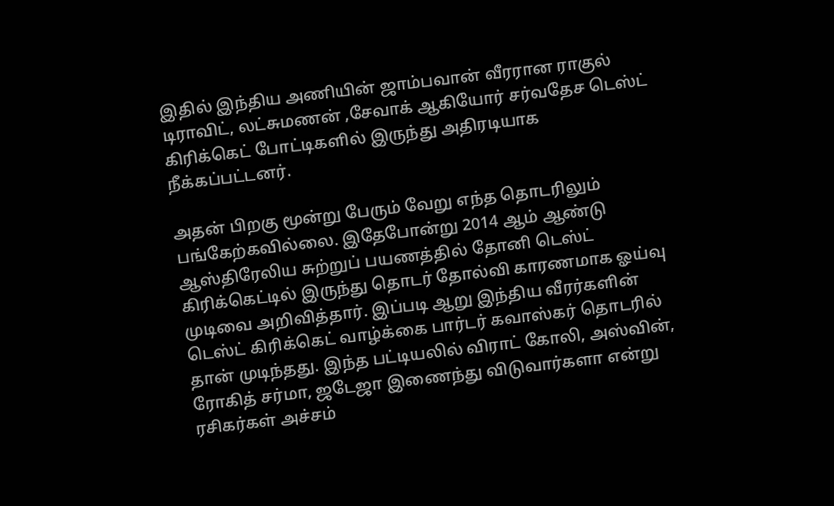இதில் இந்திய அணியின் ஜாம்பவான் வீரரான ராகுல் டிராவிட், லட்சுமணன் ,சேவாக் ஆகியோர் சர்வதேச டெஸ்ட் கிரிக்கெட் போட்டிகளில் இருந்து அதிரடியாக நீக்கப்பட்டனர்.

அதன் பிறகு மூன்று பேரும் வேறு எந்த தொடரிலும் பங்கேற்கவில்லை. இதேபோன்று 2014 ஆம் ஆண்டு ஆஸ்திரேலிய சுற்றுப் பயணத்தில் தோனி டெஸ்ட் கிரிக்கெட்டில் இருந்து தொடர் தோல்வி காரணமாக ஓய்வு முடிவை அறிவித்தார். இப்படி ஆறு இந்திய வீரர்களின் டெஸ்ட் கிரிக்கெட் வாழ்க்கை பார்டர் கவாஸ்கர் தொடரில் தான் முடிந்தது. இந்த பட்டியலில் விராட் கோலி, அஸ்வின், ரோகித் சர்மா, ஜடேஜா இணைந்து விடுவார்களா என்று ரசிகர்கள் அச்சம்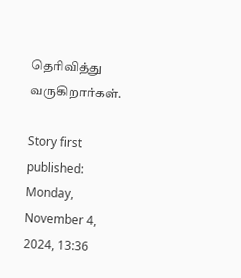தெரிவித்து வருகிறார்கள்.

Story first published: Monday, November 4, 2024, 13:36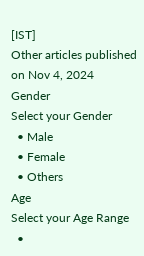[IST]
Other articles published on Nov 4, 2024
Gender
Select your Gender
  • Male
  • Female
  • Others
Age
Select your Age Range
  •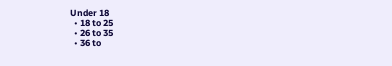Under 18
  • 18 to 25
  • 26 to 35
  • 36 to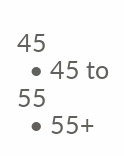45
  • 45 to 55
  • 55+